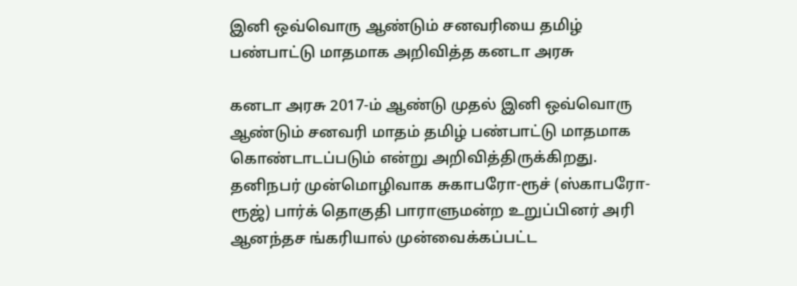இனி ஒவ்வொரு ஆண்டும் சனவரியை தமிழ் பண்பாட்டு மாதமாக அறிவித்த கனடா அரசு

கனடா அரசு 2017-ம் ஆண்டு முதல் இனி ஒவ்வொரு ஆண்டும் சனவரி மாதம் தமிழ் பண்பாட்டு மாதமாக கொண்டாடப்படும் என்று அறிவித்திருக்கிறது. தனிநபர் முன்மொழிவாக சுகாபரோ-ரூச் (ஸ்காபரோ-ரூஜ்) பார்க் தொகுதி பாராளுமன்ற உறுப்பினர் அரி ஆனந்தச ங்கரியால் முன்வைக்கப்பட்ட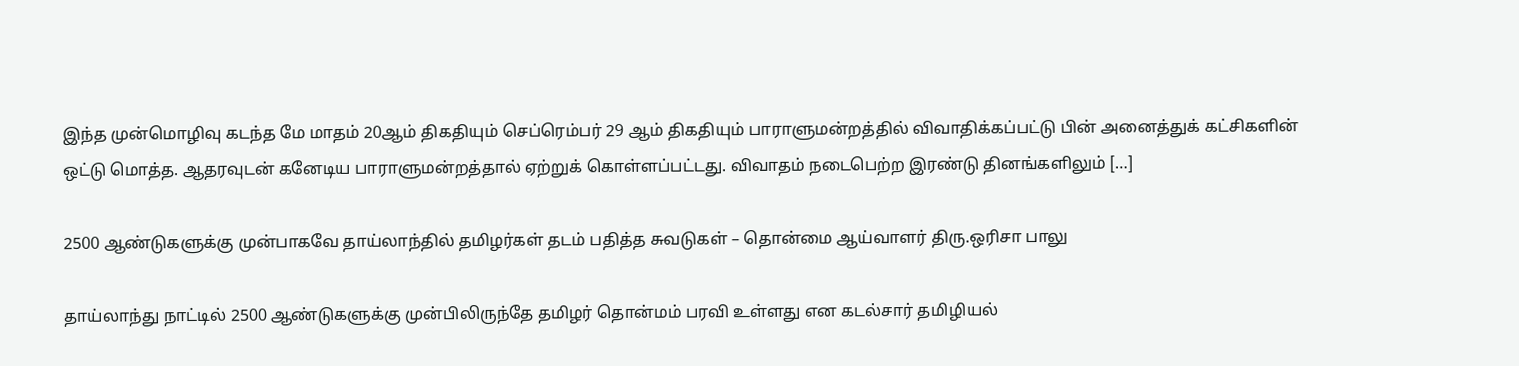இந்த முன்மொழிவு கடந்த மே மாதம் 20ஆம் திகதியும் செப்ரெம்பர் 29 ஆம் திகதியும் பாராளுமன்றத்தில் விவாதிக்கப்பட்டு பின் அனைத்துக் கட்சிகளின் ஒட்டு மொத்த. ஆதரவுடன் கனேடிய பாராளுமன்றத்தால் ஏற்றுக் கொள்ளப்பட்டது. விவாதம் நடைபெற்ற இரண்டு தினங்களிலும் […]

2500 ஆண்டுகளுக்கு முன்பாகவே தாய்லாந்தில் தமிழர்கள் தடம் பதித்த சுவடுகள் – தொன்மை ஆய்வாளர் திரு.ஒரிசா பாலு

தாய்லாந்து நாட்டில் 2500 ஆண்டுகளுக்கு முன்பிலிருந்தே தமிழர் தொன்மம் பரவி உள்ளது என கடல்சார் தமிழியல்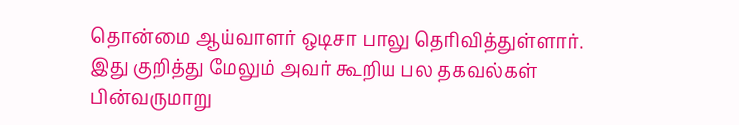தொன்மை ஆய்வாளர் ஒடிசா பாலு தெரிவித்துள்ளார். இது குறித்து மேலும் அவர் கூறிய பல தகவல்கள் பின்வருமாறு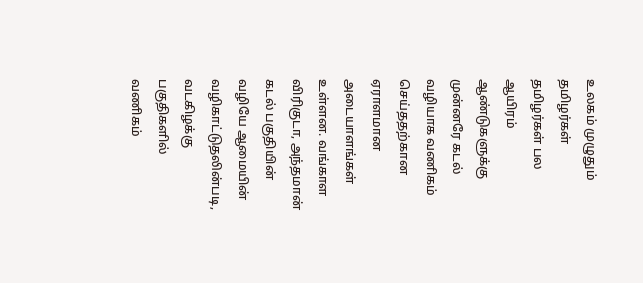உலகம் முழுதும் தமிழர்கள் தமிழர்கள் பல ஆயிரம் ஆண்டுகளுக்கு முன்னரே கடல் வழியாக வணிகம் செய்ததற்கான ஏராளமான அடையாளங்கள் உள்ளன. வங்காள விரிகுடா, அந்தமான் கடல் பகுதியின் வழியே ஆமையின் வழிகாட்டுதலின்படி, வடகிழக்கு பகுதிகளில் வணிகம்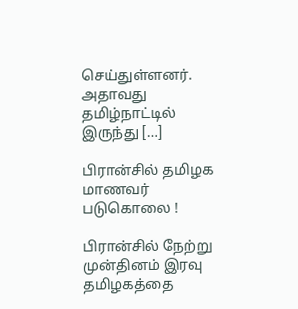செய்துள்ளனர். அதாவது தமிழ்நாட்டில் இருந்து […]

பிரான்சில் தமிழக மாணவர் படுகொலை !

பிரான்சில் நேற்று முன்தினம் இரவு தமிழகத்தை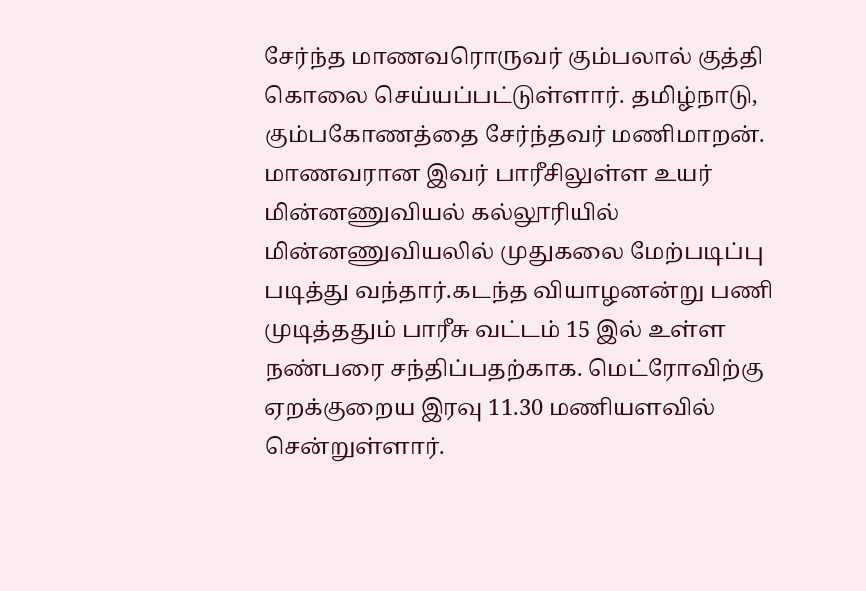சேர்ந்த மாணவரொருவர் கும்பலால் குத்தி கொலை செய்யப்பட்டுள்ளார். தமிழ்நாடு, கும்பகோணத்தை சேர்ந்தவர் மணிமாறன். மாணவரான இவர் பாரீசிலுள்ள உயர் மின்னணுவியல் கல்லூரியில் மின்னணுவியலில் முதுகலை மேற்படிப்பு படித்து வந்தார்.கடந்த வியாழனன்று பணி முடித்ததும் பாரீசு வட்டம் 15 இல் உள்ள நண்பரை சந்திப்பதற்காக. மெட்ரோவிற்கு ஏறக்குறைய இரவு 11.30 மணியளவில் சென்றுள்ளார்.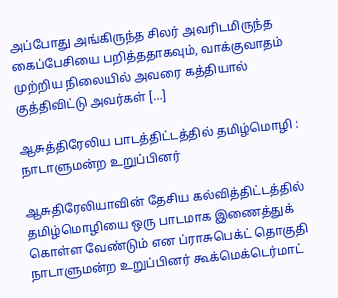அப்போது அங்கிருந்த சிலர் அவரிடமிருந்த கைப்பேசியை பறித்ததாகவும், வாக்குவாதம் முற்றிய நிலையில் அவரை கத்தியால் குத்திவிட்டு அவர்கள் […]

ஆசுத்திரேலிய பாடத்திட்டத்தில் தமிழ்மொழி : நாடாளுமன்ற உறுப்பினர்

ஆசுதிரேலியாவின் தேசிய கல்வித்திட்டத்தில் தமிழ்மொழியை ஒரு பாடமாக இணைத்துக் கொள்ள வேண்டும் என ப்ராசுபெக்ட் தொகுதி நாடாளுமன்ற உறுப்பினர் கூக்மெக்டெர்மாட்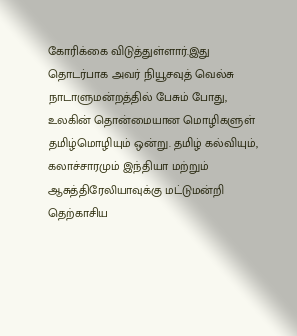கோரிக்கை விடுத்துள்ளார்.இது தொடர்பாக அவர் நியூசவுத் வெல்சு நாடாளுமன்றத்தில் பேசும் போது, உலகின் தொன்மையான மொழிகளுள் தமிழ்மொழியும் ஒன்று. தமிழ் கல்வியும், கலாச்சாரமும் இந்தியா மற்றும் ஆசுத்திரேலியாவுக்கு மட்டுமன்றி தெற்காசிய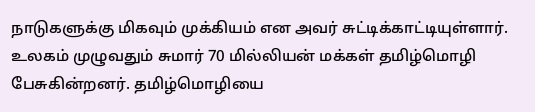நாடுகளுக்கு மிகவும் முக்கியம் என அவர் சுட்டிக்காட்டியுள்ளார். உலகம் முழுவதும் சுமார் 70 மில்லியன் மக்கள் தமிழ்மொழி பேசுகின்றனர். தமிழ்மொழியை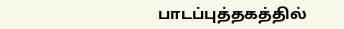பாடப்புத்தகத்தில்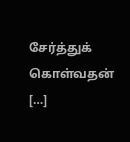சேர்த்துக் கொள்வதன் […]